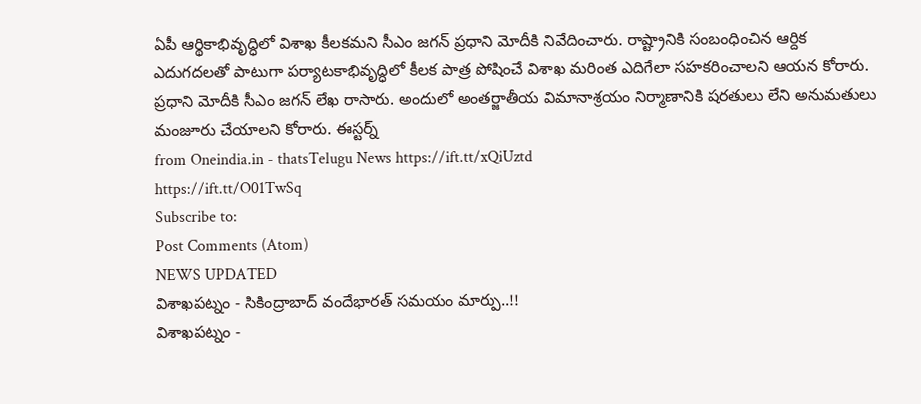ఏపీ ఆర్థికాభివృద్ధిలో విశాఖ కీలకమని సీఎం జగన్ ప్రధాని మోదీకి నివేదించారు. రాష్ట్రానికి సంబంధించిన ఆర్దిక ఎదుగదలతో పాటుగా పర్యాటకాభివృద్ధిలో కీలక పాత్ర పోషించే విశాఖ మరింత ఎదిగేలా సహకరించాలని ఆయన కోరారు. ప్రధాని మోదీకి సీఎం జగన్ లేఖ రాసారు. అందులో అంతర్జాతీయ విమానాశ్రయం నిర్మాణానికి షరతులు లేని అనుమతులు మంజూరు చేయాలని కోరారు. ఈస్టర్న్
from Oneindia.in - thatsTelugu News https://ift.tt/xQiUztd
https://ift.tt/O01TwSq
Subscribe to:
Post Comments (Atom)
NEWS UPDATED
విశాఖపట్నం - సికింద్రాబాద్ వందేభారత్ సమయం మార్పు..!!
విశాఖపట్నం -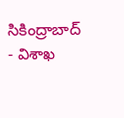సికింద్రాబాద్ - విశాఖ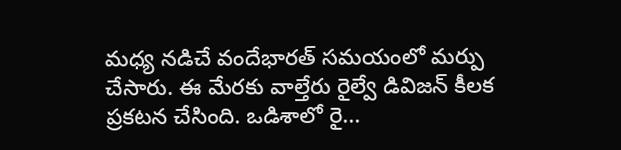మధ్య నడిచే వందేభారత్ సమయంలో మర్పు చేసారు. ఈ మేరకు వాల్తేరు రైల్వే డివిజన్ కీలక ప్రకటన చేసింది. ఒడిశాలో రై...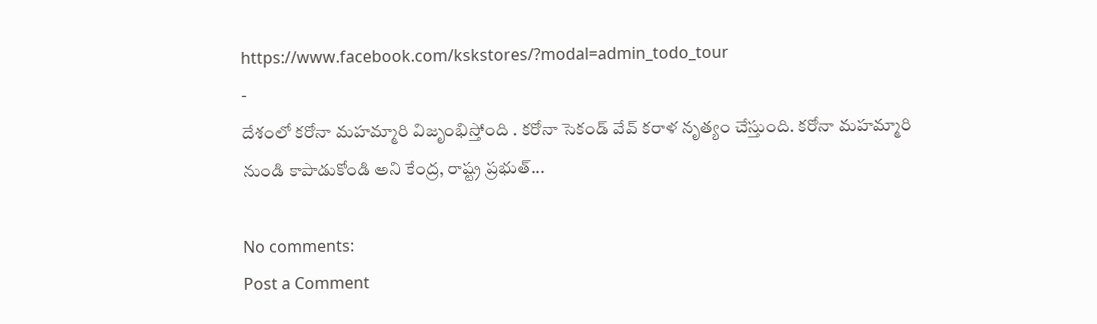https://www.facebook.com/kskstores/?modal=admin_todo_tour
-
దేశంలో కరోనా మహమ్మారి విజృంభిస్తోంది . కరోనా సెకండ్ వేవ్ కరాళ నృత్యం చేస్తుంది. కరోనా మహమ్మారి నుండి కాపాడుకోండి అని కేంద్ర, రాష్ట్ర ప్రభుత్...

No comments:
Post a Comment